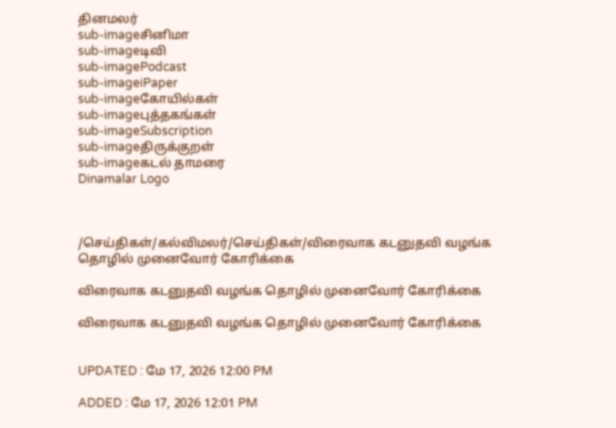தினமலர்
sub-imageசினிமா
sub-imageடிவி
sub-imagePodcast
sub-imageiPaper
sub-imageகோயில்கள்
sub-imageபுத்தகங்கள்
sub-imageSubscription
sub-imageதிருக்குறள்
sub-imageகடல் தாமரை
Dinamalar Logo



/செய்திகள்/கல்விமலர்/செய்திகள்/விரைவாக கடனுதவி வழங்க தொழில் முனைவோர் கோரிக்கை

விரைவாக கடனுதவி வழங்க தொழில் முனைவோர் கோரிக்கை

விரைவாக கடனுதவி வழங்க தொழில் முனைவோர் கோரிக்கை


UPDATED : மே 17, 2026 12:00 PM

ADDED : மே 17, 2026 12:01 PM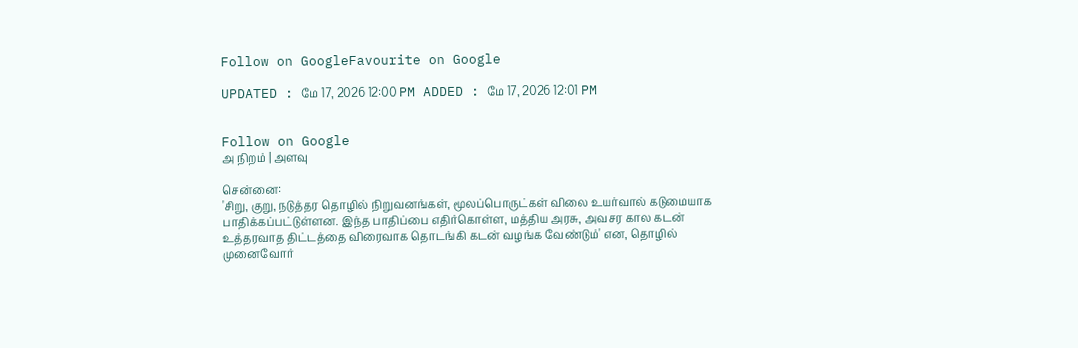Follow on GoogleFavourite on Google

UPDATED : மே 17, 2026 12:00 PM ADDED : மே 17, 2026 12:01 PM


Follow on Google
அ நிறம் | அளவு

சென்னை:
'சிறு, குறு, நடுத்தர தொழில் நிறுவனங்கள், மூலப்பொருட்கள் விலை உயர்வால் கடுமையாக பாதிக்கப்பட்டுள்ளன. இந்த பாதிப்பை எதிர்கொள்ள, மத்திய அரசு, அவசர கால கடன் உத்தரவாத திட்டத்தை விரைவாக தொடங்கி கடன் வழங்க வேண்டும்' என, தொழில் முனைவோர்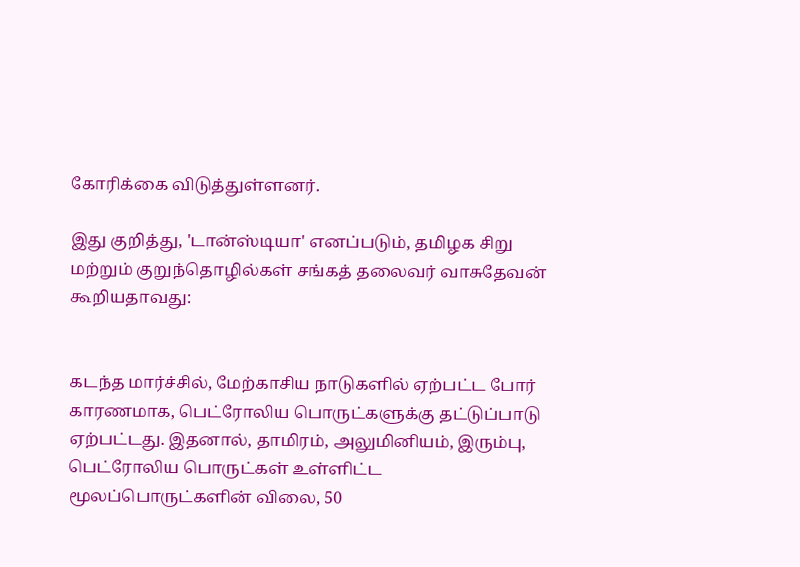கோரிக்கை விடுத்துள்ளனர்.

இது குறித்து, 'டான்ஸ்டியா' எனப்படும், தமிழக சிறு மற்றும் குறுந்தொழில்கள் சங்கத் தலைவர் வாசுதேவன் கூறியதாவது:


கடந்த மார்ச்சில், மேற்காசிய நாடுகளில் ஏற்பட்ட போர் காரணமாக, பெட்ரோலிய பொருட்களுக்கு தட்டுப்பாடு ஏற்பட்டது. இதனால், தாமிரம், அலுமினியம், இரும்பு, பெட்ரோலிய பொருட்கள் உள்ளிட்ட மூலப்பொருட்களின் விலை, 50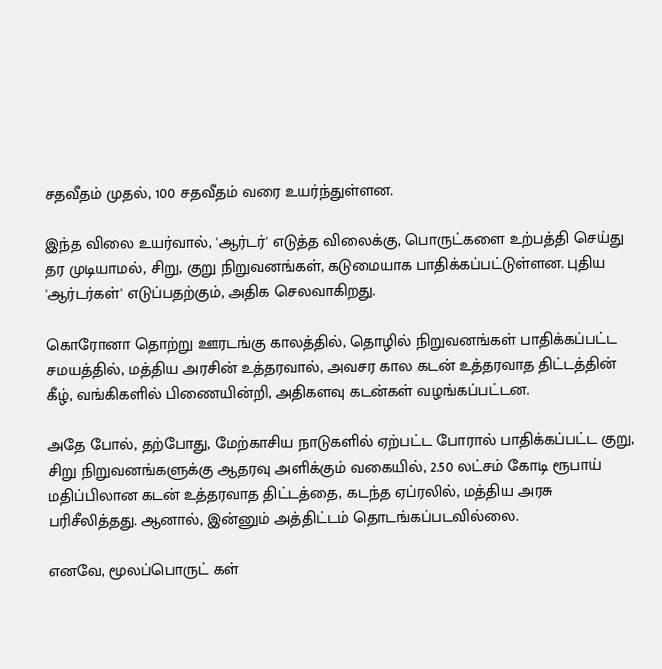சதவீதம் முதல், 100 சதவீதம் வரை உயர்ந்துள்ளன.

இந்த விலை உயர்வால், 'ஆர்டர்' எடுத்த விலைக்கு, பொருட்களை உற்பத்தி செய்து தர முடியாமல், சிறு, குறு நிறுவனங்கள், கடுமையாக பாதிக்கப்பட்டுள்ளன. புதிய 'ஆர்டர்கள்' எடுப்பதற்கும், அதிக செலவாகிறது.

கொரோனா தொற்று ஊரடங்கு காலத்தில், தொழில் நிறுவனங்கள் பாதிக்கப்பட்ட சமயத்தில், மத்திய அரசின் உத்தரவால், அவசர கால கடன் உத்தரவாத திட்டத்தின் கீழ், வங்கிகளில் பிணையின்றி, அதிகளவு கடன்கள் வழங்கப்பட்டன.

அதே போல், தற்போது, மேற்காசிய நாடுகளில் ஏற்பட்ட போரால் பாதிக்கப்பட்ட குறு, சிறு நிறுவனங்களுக்கு ஆதரவு அளிக்கும் வகையில், 2.50 லட்சம் கோடி ரூபாய் மதிப்பிலான கடன் உத்தரவாத திட்டத்தை, கடந்த ஏப்ரலில், மத்திய அரசு பரிசீலித்தது. ஆனால், இன்னும் அத்திட்டம் தொடங்கப்படவில்லை.

எனவே, மூலப்பொருட் கள்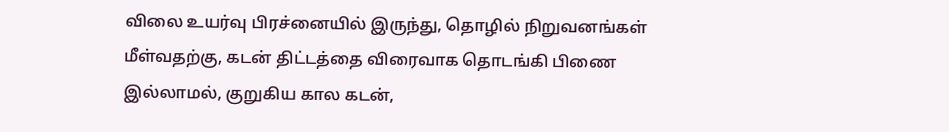விலை உயர்வு பிரச்னையில் இருந்து, தொழில் நிறுவனங்கள் மீள்வதற்கு, கடன் திட்டத்தை விரைவாக தொடங்கி பிணை இல்லாமல், குறுகிய கால கடன்,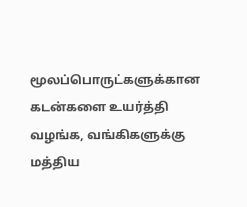மூலப்பொருட்களுக்கான கடன்களை உயர்த்தி வழங்க, வங்கிகளுக்கு மத்திய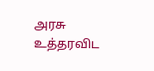அரசு உத்தரவிட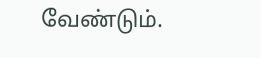வேண்டும்.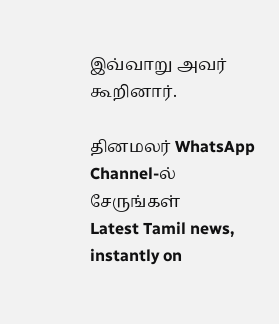இவ்வாறு அவர் கூறினார்.

தினமலர் WhatsApp Channel-ல் சேருங்கள்
Latest Tamil news, instantly on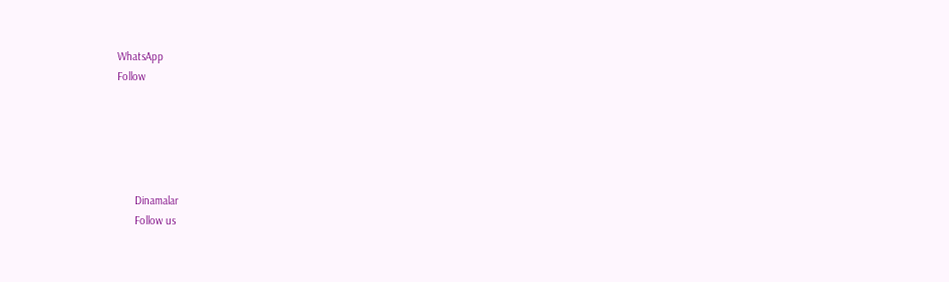WhatsApp
Follow





      Dinamalar
      Follow us